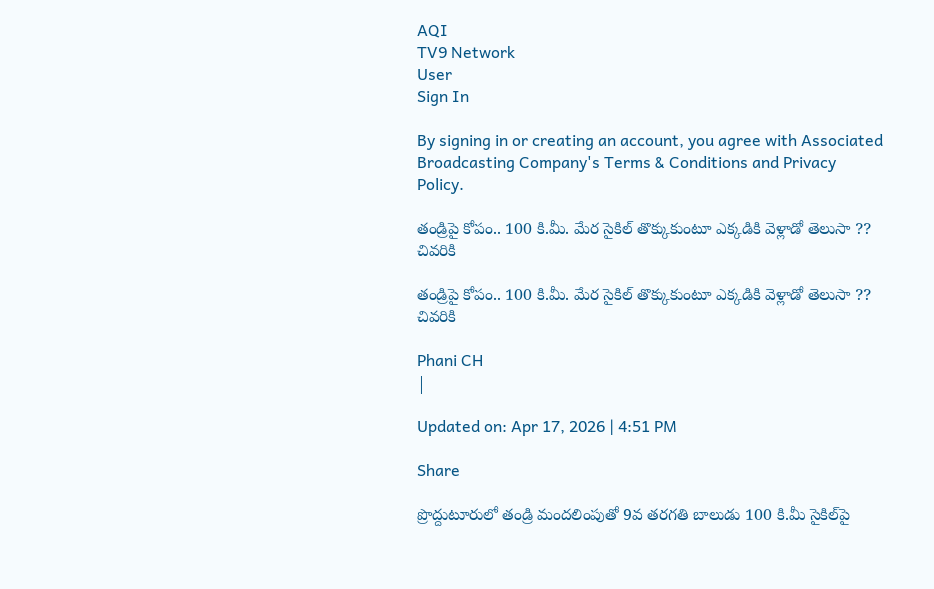AQI
TV9 Network
User
Sign In

By signing in or creating an account, you agree with Associated Broadcasting Company's Terms & Conditions and Privacy Policy.

తండ్రిపై కోపం.. 100 కి.మీ. మేర సైకిల్ తొక్కుకుంటూ ఎక్కడికి వెళ్లాడో తెలుసా ?? చివరికి

తండ్రిపై కోపం.. 100 కి.మీ. మేర సైకిల్ తొక్కుకుంటూ ఎక్కడికి వెళ్లాడో తెలుసా ?? చివరికి

Phani CH
|

Updated on: Apr 17, 2026 | 4:51 PM

Share

ప్రొద్దుటూరులో తండ్రి మందలింపుతో 9వ తరగతి బాలుడు 100 కి.మీ సైకిల్‌పై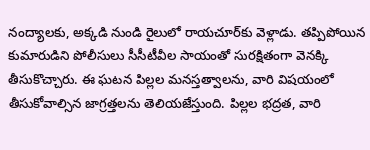నంద్యాలకు, అక్కడి నుండి రైలులో రాయచూర్‌కు వెళ్లాడు. తప్పిపోయిన కుమారుడిని పోలీసులు సీసీటీవీల సాయంతో సురక్షితంగా వెనక్కి తీసుకొచ్చారు. ఈ ఘటన పిల్లల మనస్తత్వాలను, వారి విషయంలో తీసుకోవాల్సిన జాగ్రత్తలను తెలియజేస్తుంది. పిల్లల భద్రత, వారి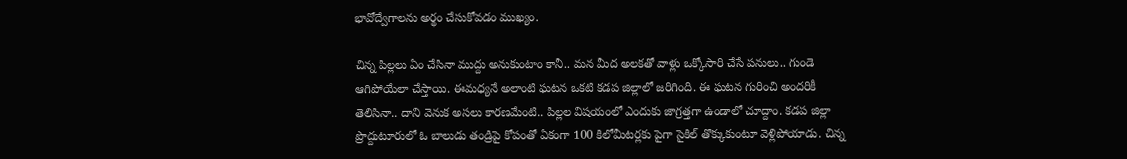భావోద్వేగాలను అర్థం చేసుకోవడం ముఖ్యం.

చిన్న పిల్లలు ఏం చేసినా ముద్దు అనుకుంటాం కానీ.. మన మీద అలకతో వాళ్లు ఒక్కోసారి చేసే పనులు.. గుండె ఆగిపోయేలా చేస్తాయి. ఈమధ్యనే అలాంటి ఘటన ఒకటి కడప జిల్లాలో జరిగింది. ఈ ఘటన గురించి అందరికీ తెలిసినా.. దాని వెనుక అసలు కారణమేంటి.. పిల్లల విషయంలో ఎందుకు జాగ్రత్తగా ఉండాలో చూద్దాం. కడప జిల్లా ప్రొద్దుటూరులో ఓ బాలుడు తండ్రిపై కోపంతో ఏకంగా 100 కిలోమీటర్లకు పైగా సైకిల్ తొక్కుకుంటూ వెళ్లిపోయాడు. చిన్న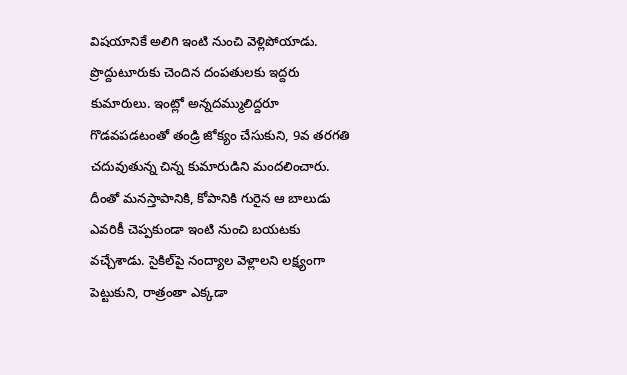విషయానికే అలిగి ఇంటి నుంచి వెళ్లిపోయాడు. ప్రొద్దుటూరుకు చెందిన దంపతులకు ఇద్దరు కుమారులు. ఇంట్లో అన్నదమ్ములిద్దరూ గొడవపడటంతో తండ్రి జోక్యం చేసుకుని, 9వ తరగతి చదువుతున్న చిన్న కుమారుడిని మందలించారు. దీంతో మనస్తాపానికి, కోపానికి గురైన ఆ బాలుడు ఎవరికీ చెప్పకుండా ఇంటి నుంచి బయటకు వచ్చేశాడు. సైకిల్‌పై నంద్యాల వెళ్లాలని లక్ష్యంగా పెట్టుకుని, రాత్రంతా ఎక్కడా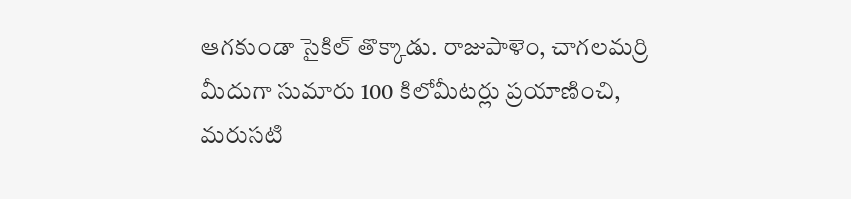ఆగకుండా సైకిల్ తొక్కాడు. రాజుపాళెం, చాగలమర్రి మీదుగా సుమారు 100 కిలోమీటర్లు ప్రయాణించి, మరుసటి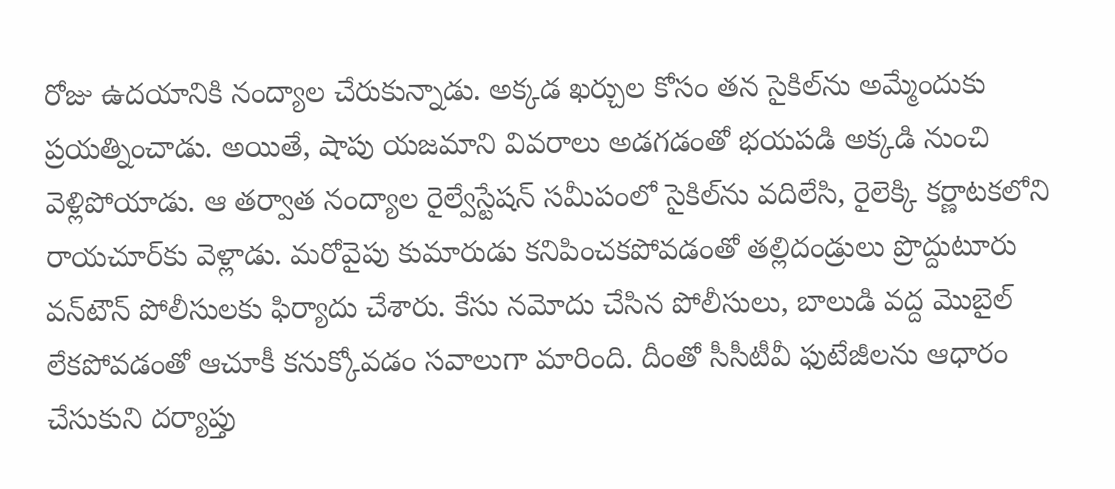రోజు ఉదయానికి నంద్యాల చేరుకున్నాడు. అక్కడ ఖర్చుల కోసం తన సైకిల్‌ను అమ్మేందుకు ప్రయత్నించాడు. అయితే, షాపు యజమాని వివరాలు అడగడంతో భయపడి అక్కడి నుంచి వెళ్లిపోయాడు. ఆ తర్వాత నంద్యాల రైల్వేస్టేషన్ సమీపంలో సైకిల్‌ను వదిలేసి, రైలెక్కి కర్ణాటకలోని రాయచూర్‌కు వెళ్లాడు. మరోవైపు కుమారుడు కనిపించకపోవడంతో తల్లిదండ్రులు ప్రొద్దుటూరు వన్‌టౌన్ పోలీసులకు ఫిర్యాదు చేశారు. కేసు నమోదు చేసిన పోలీసులు, బాలుడి వద్ద మొబైల్ లేకపోవడంతో ఆచూకీ కనుక్కోవడం సవాలుగా మారింది. దీంతో సీసీటీవీ ఫుటేజీలను ఆధారం చేసుకుని దర్యాప్తు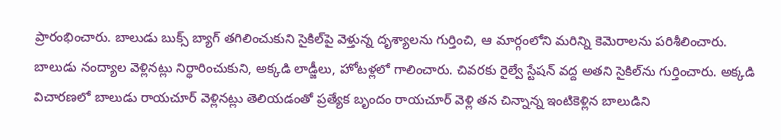ప్రారంభించారు. బాలుడు బుక్స్ బ్యాగ్ తగిలించుకుని సైకిల్‌పై వెళ్తున్న దృశ్యాలను గుర్తించి, ఆ మార్గంలోని మరిన్ని కెమెరాలను పరిశీలించారు. బాలుడు నంద్యాల వెళ్లినట్లు నిర్ధారించుకుని, అక్కడి లాడ్జీలు, హోటళ్లలో గాలించారు. చివరకు రైల్వే స్టేషన్ వద్ద అతని సైకిల్‌ను గుర్తించారు. అక్కడి విచారణలో బాలుడు రాయచూర్ వెళ్లినట్లు తెలియడంతో ప్రత్యేక బృందం రాయచూర్ వెళ్లి తన చిన్నాన్న ఇంటికెళ్లిన బాలుడిని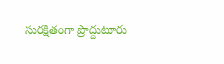సురక్షితంగా ప్రొద్దుటూరు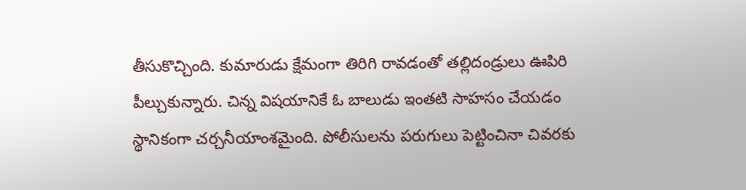తీసుకొచ్చింది. కుమారుడు క్షేమంగా తిరిగి రావడంతో తల్లిదండ్రులు ఊపిరి పీల్చుకున్నారు. చిన్న విషయానికే ఓ బాలుడు ఇంతటి సాహసం చేయడం స్థానికంగా చర్చనీయాంశమైంది. పోలీసులను పరుగులు పెట్టించినా చివరకు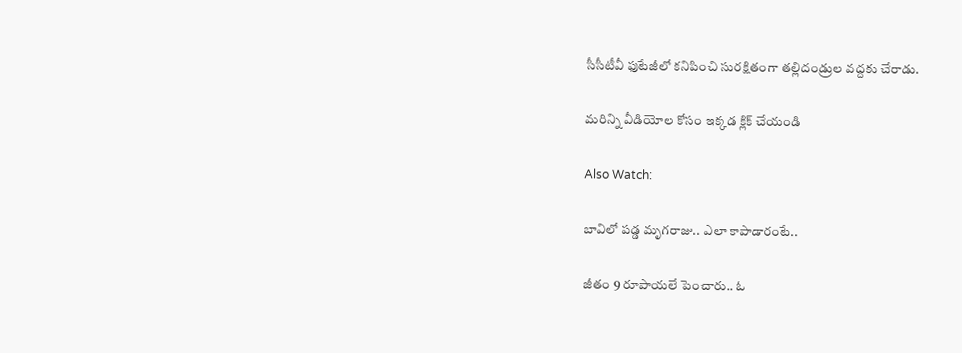సీసీటీవీ ఫుటేజీలో కనిపించి సురక్షితంగా తల్లిదండ్రుల వద్దకు చేరాడు.

మరిన్ని వీడియోల కోసం ఇక్కడ క్లిక్ చేయండి

Also Watch:

బావిలో పడ్డ మృగరాజు.. ఎలా కాపాడారంటే..

జీతం 9 రూపాయలే పెంచారు.. ఓ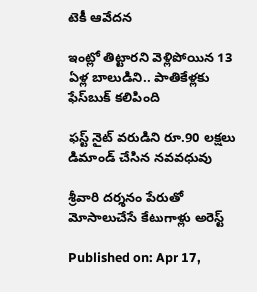టెకీ ఆవేదన

ఇంట్లో తిట్టారని వెళ్లిపోయిన 13 ఏళ్ల బాలుడిని.. పాతికేళ్లకు ఫేస్‌బుక్‌ కలిపింది

ఫస్ట్ నైట్ వరుడిని రూ.90 లక్షలు డిమాండ్‌ చేసిన నవవధువు

శ్రీవారి దర్శనం పేరుతో మోసాలుచేసే కేటుగాళ్లు అరెస్ట్‌

Published on: Apr 17,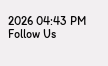2026 04:43 PM
Follow Us